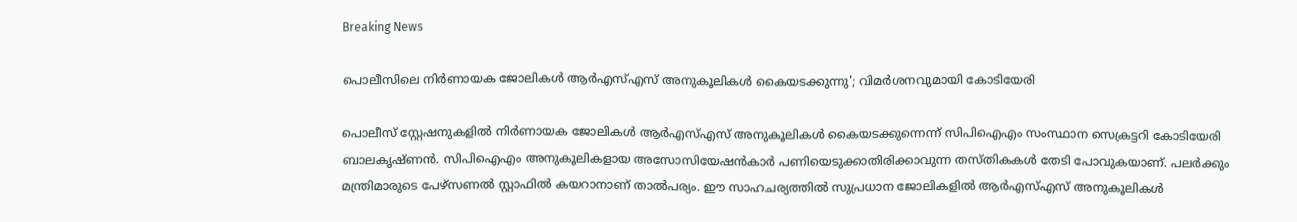Breaking News

പൊലീസിലെ നിര്‍ണായക ജോലികള്‍ ആര്‍എസ്എസ് അനുകൂലികള്‍ കൈയടക്കുന്നു'; വിമര്‍ശനവുമായി കോടിയേരി

പൊലീസ് സ്റ്റേഷനുകളില്‍ നിര്‍ണായക ജോലികള്‍ ആര്‍എസ്എസ് അനുകൂലികള്‍ കൈയടക്കുന്നെന്ന് സിപിഐഎം സംസ്ഥാന സെക്രട്ടറി കോടിയേരി ബാലകൃഷ്ണന്‍. സിപിഐഎം അനുകൂലികളായ അസോസിയേഷന്‍കാര്‍ പണിയെടുക്കാതിരിക്കാവുന്ന തസ്തികകള്‍ തേടി പോവുകയാണ്. പലര്‍ക്കും മന്ത്രിമാരുടെ പേഴ്‌സണല്‍ സ്റ്റാഫില്‍ കയറാനാണ് താല്‍പര്യം. ഈ സാഹചര്യത്തില്‍ സുപ്രധാന ജോലികളില്‍ ആര്‍എസ്എസ് അനുകൂലികള്‍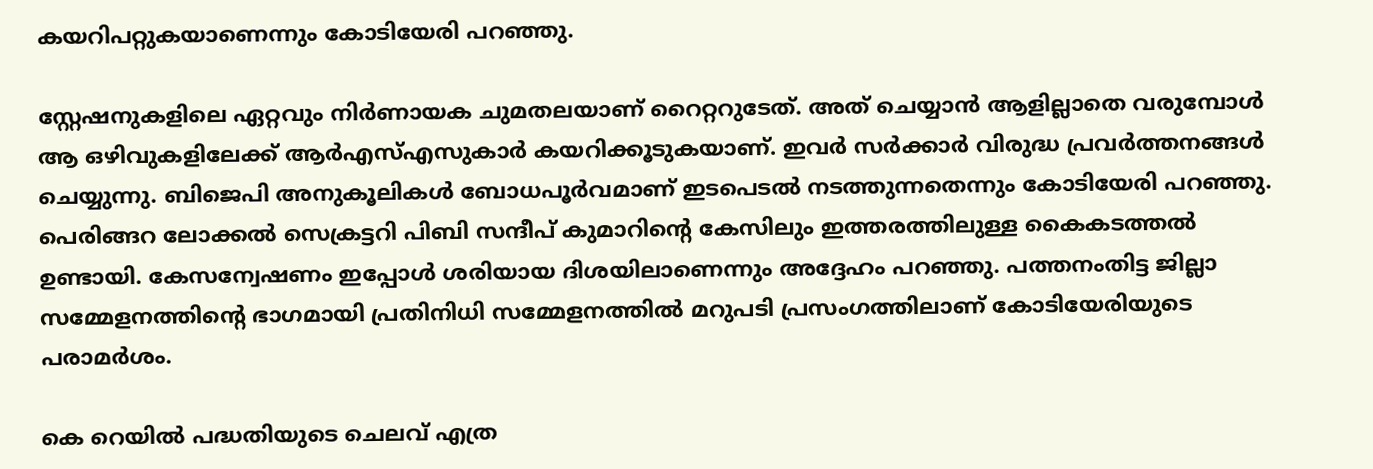കയറിപറ്റുകയാണെന്നും കോടിയേരി പറഞ്ഞു.

സ്റ്റേഷനുകളിലെ ഏറ്റവും നിര്‍ണായക ചുമതലയാണ് റൈറ്ററുടേത്. അത് ചെയ്യാന്‍ ആളില്ലാതെ വരുമ്പോള്‍ ആ ഒഴിവുകളിലേക്ക് ആര്‍എസ്എസുകാര്‍ കയറിക്കൂടുകയാണ്. ഇവര്‍ സര്‍ക്കാര്‍ വിരുദ്ധ പ്രവര്‍ത്തനങ്ങള്‍ ചെയ്യുന്നു. ബിജെപി അനുകൂലികള്‍ ബോധപൂര്‍വമാണ് ഇടപെടല്‍ നടത്തുന്നതെന്നും കോടിയേരി പറഞ്ഞു. പെരിങ്ങറ ലോക്കല്‍ സെക്രട്ടറി പിബി സന്ദീപ് കുമാറിന്റെ കേസിലും ഇത്തരത്തിലുള്ള കൈകടത്തല്‍ ഉണ്ടായി. കേസന്വേഷണം ഇപ്പോള്‍ ശരിയായ ദിശയിലാണെന്നും അദ്ദേഹം പറഞ്ഞു. പത്തനംതിട്ട ജില്ലാ സമ്മേളനത്തിന്റെ ഭാഗമായി പ്രതിനിധി സമ്മേളനത്തില്‍ മറുപടി പ്രസംഗത്തിലാണ് കോടിയേരിയുടെ പരാമര്‍ശം.

കെ റെയില്‍ പദ്ധതിയുടെ ചെലവ് എത്ര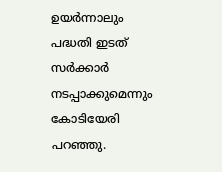ഉയര്‍ന്നാലും പദ്ധതി ഇടത് സര്‍ക്കാര്‍ നടപ്പാക്കുമെന്നും കോടിയേരി പറഞ്ഞു.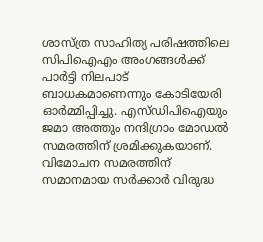ശാസ്ത്ര സാഹിത്യ പരിഷത്തിലെ സിപിഐഎം അംഗങ്ങള്‍ക്ക് പാര്‍ട്ടി നിലപാട് ബാധകമാണെന്നും കോടിയേരി ഓര്‍മ്മിപ്പിച്ചു. എസ്ഡിപിഐയും ജമാ അത്തും നന്ദിഗ്രാം മോഡല്‍ സമരത്തിന് ശ്രമിക്കുകയാണ്. വിമോചന സമരത്തിന് സമാനമായ സര്‍ക്കാര്‍ വിരുദ്ധ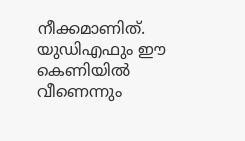നീക്കമാണിത്. യുഡിഎഫും ഈ കെണിയില്‍ വീണെന്നും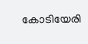കോടിയേരി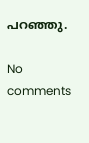പറഞ്ഞു.

No comments